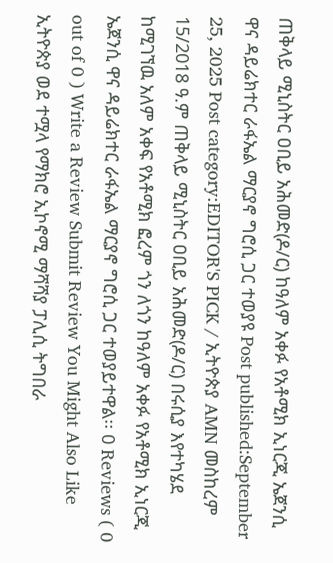ጠቅላይ ሚኒስትር ዐቢይ አሕመድ(ዶ/ር) ከዓለም አቀፉ የአቶሚክ ኢነርጂ ኤጀንሲ ዋና ዳይሬክተር ራፋኤል ማርያኖ ግሮሲ ጋር ተወያዩ Post published:September 25, 2025 Post category:EDITOR'S PICK / ኢትዮጵያ AMN መስከረም 15/2018 ዓ.ም ጠቅላይ ሚኒስትር ዐቢይ አሕመድ(ዶ/ር) በሩሲያ እየተካሄደ ከሚገኘዉ አለም አቀፍ የአቶሚክ ፎረም ጎን ለጎን ከዓለም አቀፉ የአቶሚክ ኢነርጂ ኤጀንሲ ዋና ዳይሬክተር ራፋኤል ማርያኖ ግሮሲ ጋር ተወያይተዋል፡፡ 0 Reviews ( 0 out of 0 ) Write a Review Submit Review You Might Also Like ኢትዮጵያ ወደ ተሟላ የማክሮ ኢኮኖሚ ማሻሻያ ፓሊሲ ትግበራ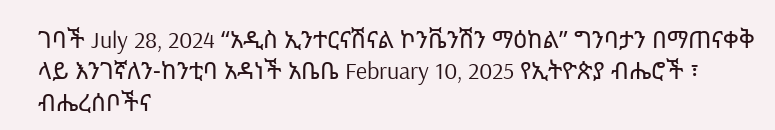ገባች July 28, 2024 “አዲስ ኢንተርናሽናል ኮንቬንሽን ማዕከል” ግንባታን በማጠናቀቅ ላይ እንገኛለን-ከንቲባ አዳነች አቤቤ February 10, 2025 የኢትዮጵያ ብሔሮች ፣ ብሔረሰቦችና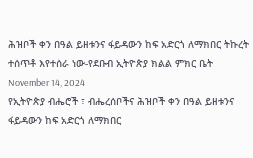ሕዝቦች ቀን በዓል ይዘቱንና ፋይዳውን ከፍ አድርጎ ለማክበር ትኩረት ተሰጥቶ እየተሰራ ነው-የደቡብ ኢትዮጵያ ክልል ምክር ቤት November 14, 2024
የኢትዮጵያ ብሔሮች ፣ ብሔረሰቦችና ሕዝቦች ቀን በዓል ይዘቱንና ፋይዳውን ከፍ አድርጎ ለማክበር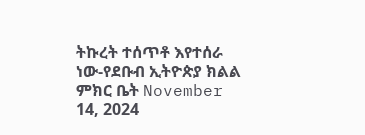ትኩረት ተሰጥቶ እየተሰራ ነው-የደቡብ ኢትዮጵያ ክልል ምክር ቤት November 14, 2024